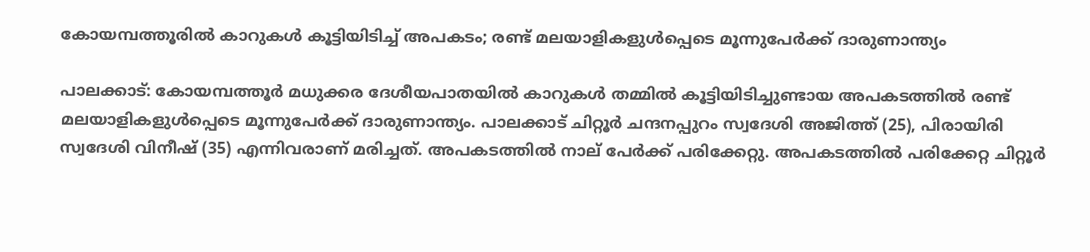കോയമ്പത്തൂരിൽ കാറുകൾ കൂട്ടിയിടിച്ച് അപകടം; രണ്ട് മലയാളികളുൾപ്പെടെ മൂന്നുപേർക്ക് ദാരുണാന്ത്യം

പാലക്കാട്: കോയമ്പത്തൂർ മധുക്കര ദേശീയപാതയിൽ കാറുകൾ തമ്മിൽ കൂട്ടിയിടിച്ചുണ്ടായ അപകടത്തിൽ രണ്ട് മലയാളികളുൾപ്പെടെ മൂന്നുപേർക്ക് ദാരുണാന്ത്യം. പാലക്കാട് ചിറ്റൂർ ചന്ദനപ്പുറം സ്വദേശി അജിത്ത് (25), പിരായിരി സ്വദേശി വിനീഷ് (35) എന്നിവരാണ് മരിച്ചത്. അപകടത്തിൽ നാല് പേർക്ക് പരിക്കേറ്റു. അപകടത്തിൽ പരിക്കേറ്റ ചിറ്റൂർ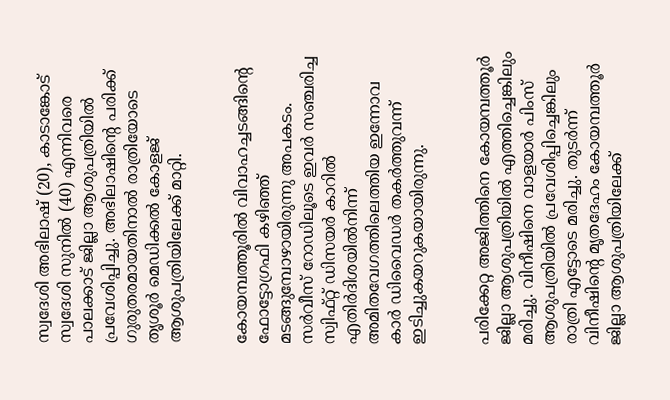സ്വദേശി അഭിലാഷ് (20), കാടാങ്കോട് സ്വദേശി സുനിൽ (40) എന്നിവരെ പാലക്കാട് ജില്ലാ ആശുപത്രിയിൽ പ്രവേശിപ്പിച്ചു. അഭിലാഷിന്റെ പരിക്ക് ഗുരുതരമായതിനാൽ രാത്രിയോടെ തൃശൂർ മെഡിക്കൽ കോളജ് ആശുപത്രിയിലേക്ക് മാറ്റി.


കോയമ്പത്തൂരിൽ വിവാഹച്ചടങ്ങിന്റെ ഫോട്ടോഗ്രഫി കഴിഞ്ഞ് മടങ്ങുമ്പോഴായിരുന്നു അപകടം. സർവീസ് റോഡിലൂടെ ഇവർ സഞ്ചരിച്ച സ്വിഫ്റ്റ് ഡിസയർ കാറിൽ എതിർദിശയിൽനിന്ന് അമിതവേഗത്തിലെത്തിയ ഇന്നോവ കാർ ഡിവൈഡർ തകർത്തുവന്ന് ഇടിച്ചുകയറുകയായിരുന്നു.


പരിക്കേറ്റ അജിത്തിനെ കോയമ്പത്തൂർ ജില്ലാ ആശുപത്രിയിൽ എത്തിച്ചെങ്കിലും മരിച്ചു. വിനീഷിനെ വാളയാർ പിംസ് ആശുപത്രിയിൽ പ്രവേശിപ്പിച്ചെങ്കിലും രാത്രി എട്ടോടെ മരിച്ചു. തുടർന്ന് വിനീഷിന്റെ മൃതദേഹം കോയമ്പത്തൂർ ജില്ലാ ആശുപത്രിയിലേക്ക്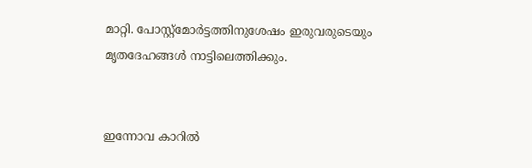മാറ്റി. പോസ്റ്റ്‌മോർട്ടത്തിനുശേഷം ഇരുവരുടെയും മൃതദേഹങ്ങൾ നാട്ടിലെത്തിക്കും.


ഇന്നോവ കാറിൽ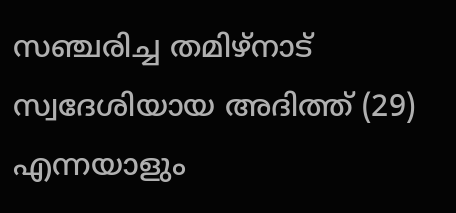സഞ്ചരിച്ച തമിഴ്‌നാട് സ്വദേശിയായ അദിത്ത് (29) എന്നയാളും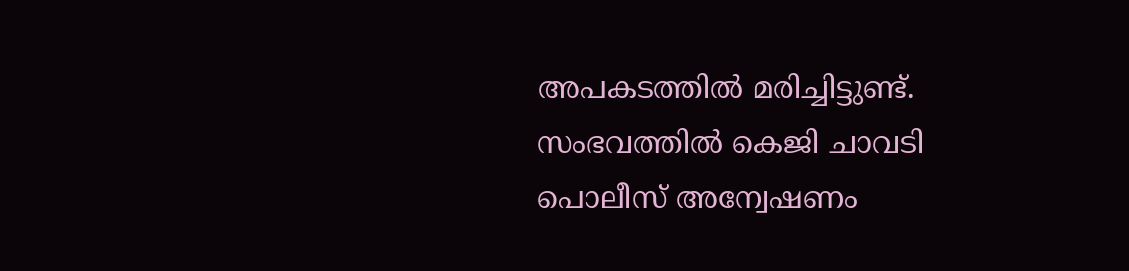അപകടത്തിൽ മരിച്ചിട്ടുണ്ട്. സംഭവത്തിൽ കെജി ചാവടി പൊലീസ് അന്വേഷണം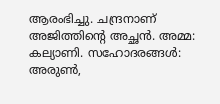ആരംഭിച്ചു. ചന്ദ്രനാണ് അജിത്തിന്റെ അച്ഛൻ. അമ്മ: കല്യാണി. സഹോദരങ്ങൾ: അരുൺ,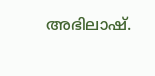അഭിലാഷ്.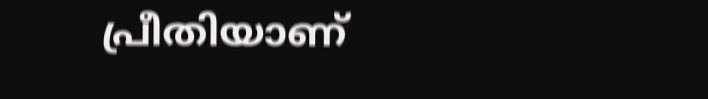പ്രീതിയാണ്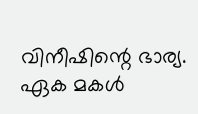വിനീഷിന്റെ ഭാര്യ. ഏക മകൾ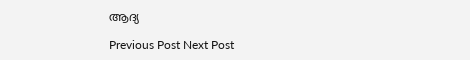ആദ്യ

Previous Post Next Post